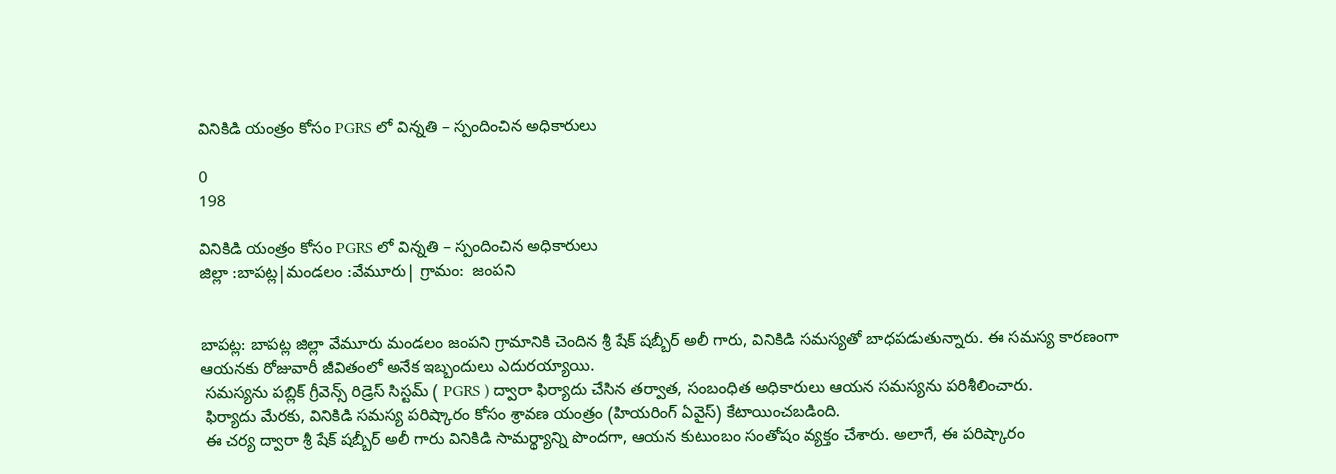వినికిడి యంత్రం కోసం PGRS లో విన్నతి – స్పందించిన అధికారులు

0
198

వినికిడి యంత్రం కోసం PGRS లో విన్నతి – స్పందించిన అధికారులు
జిల్లా :బాపట్ల|మండలం :వేమూరు| గ్రామం:  జంపని


బాపట్ల: బాపట్ల జిల్లా వేమూరు మండలం జంపని గ్రామానికి చెందిన శ్రీ షేక్ షబ్బీర్ అలీ గారు, వినికిడి సమస్యతో బాధపడుతున్నారు. ఈ సమస్య కారణంగా ఆయనకు రోజువారీ జీవితంలో అనేక ఇబ్బందులు ఎదురయ్యాయి.
 సమస్యను పబ్లిక్ గ్రీవెన్స్ రిడ్రెస్ సిస్టమ్ ( PGRS ) ద్వారా ఫిర్యాదు చేసిన తర్వాత, సంబంధిత అధికారులు ఆయన సమస్యను పరిశీలించారు.
 ఫిర్యాదు మేరకు, వినికిడి సమస్య పరిష్కారం కోసం శ్రావణ యంత్రం (హియరింగ్ ఏవైస్) కేటాయించబడింది.
 ఈ చర్య ద్వారా శ్రీ షేక్ షబ్బీర్ అలీ గారు వినికిడి సామర్థ్యాన్ని పొందగా, ఆయన కుటుంబం సంతోషం వ్యక్తం చేశారు. అలాగే, ఈ పరిష్కారం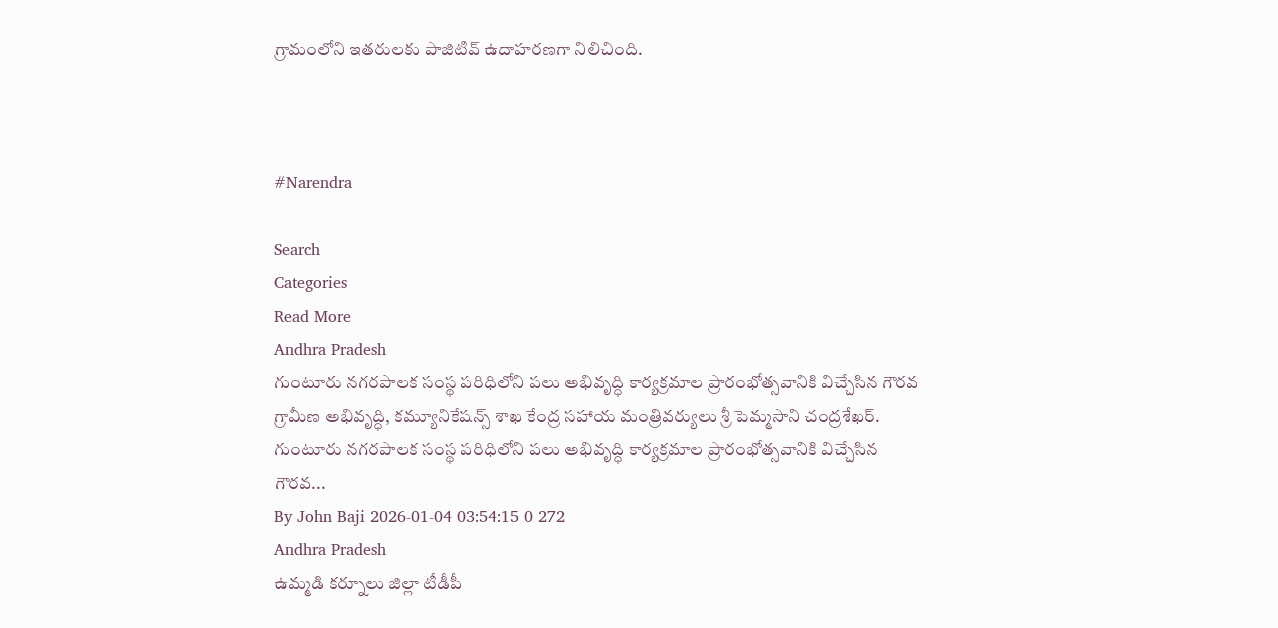గ్రామంలోని ఇతరులకు పాజిటివ్ ఉదాహరణగా నిలిచింది.



#Narendra

Search
Categories
Read More
Andhra Pradesh
గుంటూరు నగరపాలక సంస్థ పరిధిలోని పలు అభివృద్ధి కార్యక్రమాల ప్రారంభోత్సవానికి విచ్చేసిన గౌరవ గ్రామీణ అభివృద్ధి, కమ్యూనికేషన్స్ శాఖ కేంద్ర సహాయ మంత్రివర్యులు శ్రీ పెమ్మసాని చంద్రశేఖర్.
గుంటూరు నగరపాలక సంస్థ పరిధిలోని పలు అభివృద్ధి కార్యక్రమాల ప్రారంభోత్సవానికి విచ్చేసిన గౌరవ...
By John Baji 2026-01-04 03:54:15 0 272
Andhra Pradesh
ఉమ్మడి కర్నూలు జిల్లా టీడీపీ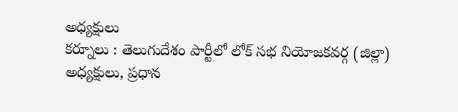అధ్యక్షులు
కర్నూలు : తెలుగుదేశం పార్టీలో లోక్ సభ నియోజకవర్గ (జిల్లా) అధ్యక్షులు, ప్రధాన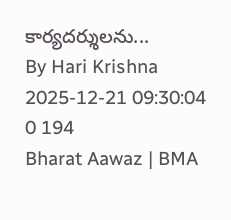కార్యదర్శులను...
By Hari Krishna 2025-12-21 09:30:04 0 194
Bharat Aawaz | BMA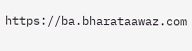https://ba.bharataawaz.com